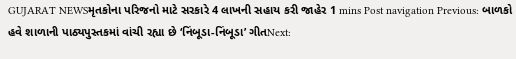GUJARAT NEWSમૃતકોના પરિજનો માટે સરકારે 4 લાખની સહાય કરી જાહેર 1 mins Post navigation Previous: બાળકો હવે શાળાની પાઠ્યપુસ્તકમાં વાંચી રહ્યા છે ‘નિંબૂડા-નિંબૂડા’ ગીતNext: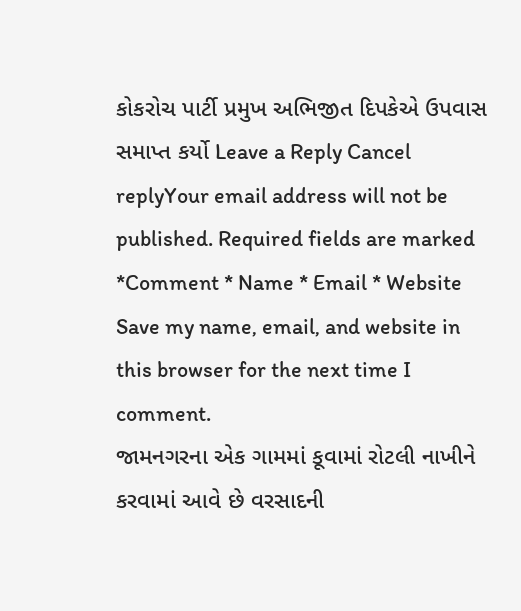કોકરોચ પાર્ટી પ્રમુખ અભિજીત દિપકેએ ઉપવાસ સમાપ્ત કર્યો Leave a Reply Cancel replyYour email address will not be published. Required fields are marked *Comment * Name * Email * Website Save my name, email, and website in this browser for the next time I comment.
જામનગરના એક ગામમાં કૂવામાં રોટલી નાખીને કરવામાં આવે છે વરસાદની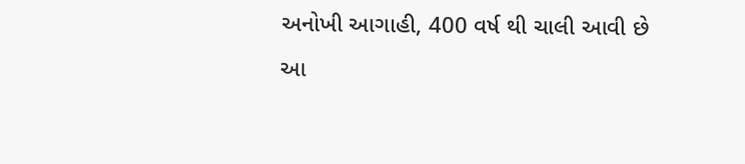અનોખી આગાહી, 400 વર્ષ થી ચાલી આવી છે આ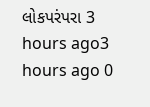લોકપરંપરા 3 hours ago3 hours ago 0